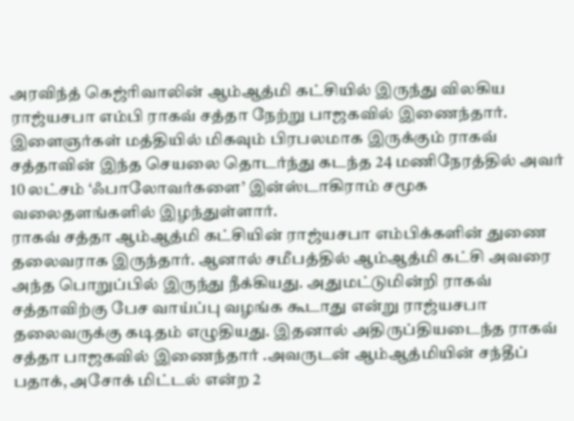அரவிந்த் கெஜ்ரிவாலின் ஆம்ஆத்மி கட்சியில் இருந்து விலகிய ராஜ்யசபா எம்பி ராகவ் சத்தா நேற்று பாஜகவில் இணைந்தார். இளைஞர்கள் மத்தியில் மிகவும் பிரபலமாக இருக்கும் ராகவ் சத்தாவின் இந்த செயலை தொடர்ந்து கடந்த 24 மணிநேரத்தில் அவர் 10 லட்சம் ‘ஃபாலோவர்களை’ இன்ஸ்டாகிராம் சமூக வலைதளங்களில் இழந்துள்ளார்.
ராகவ் சத்தா ஆம்ஆத்மி கட்சியின் ராஜ்யசபா எம்பிக்களின் துணை தலைவராக இருந்தார். ஆனால் சமீபத்தில் ஆம்ஆத்மி கட்சி அவரை அந்த பொறுப்பில் இருந்து நீக்கியது. அதுமட்டுமின்றி ராகவ் சத்தாவிற்கு பேச வாய்ப்பு வழங்க கூடாது என்று ராஜ்யசபா தலைவருக்கு கடிதம் எழுதியது. இதனால் அதிருப்தியடைந்த ராகவ் சத்தா பாஜகவில் இணைந்தார் .அவருடன் ஆம்ஆத்மியின் சந்தீப் பதாக், அசோக் மிட்டல் என்ற 2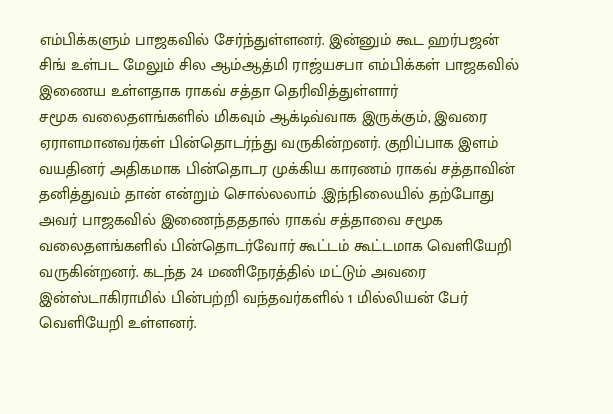எம்பிக்களும் பாஜகவில் சேர்ந்துள்ளனர். இன்னும் கூட ஹர்பஜன் சிங் உள்பட மேலும் சில ஆம்ஆத்மி ராஜ்யசபா எம்பிக்கள் பாஜகவில் இணைய உள்ளதாக ராகவ் சத்தா தெரிவித்துள்ளார்
சமூக வலைதளங்களில் மிகவும் ஆக்டிவ்வாக இருக்கும், இவரை ஏராளமானவர்கள் பின்தொடர்ந்து வருகின்றனர். குறிப்பாக இளம் வயதினர் அதிகமாக பின்தொடர முக்கிய காரணம் ராகவ் சத்தாவின் தனித்துவம் தான் என்றும் சொல்லலாம் .இந்நிலையில் தற்போது அவர் பாஜகவில் இணைந்தததால் ராகவ் சத்தாவை சமூக வலைதளங்களில் பின்தொடர்வோர் கூட்டம் கூட்டமாக வெளியேறி வருகின்றனர். கடந்த 24 மணிநேரத்தில் மட்டும் அவரை இன்ஸ்டாகிராமில் பின்பற்றி வந்தவர்களில் 1 மில்லியன் பேர் வெளியேறி உள்ளனர்.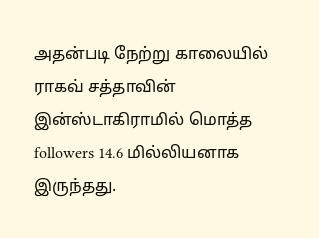அதன்படி நேற்று காலையில் ராகவ் சத்தாவின் இன்ஸ்டாகிராமில் மொத்த followers 14.6 மில்லியனாக இருந்தது.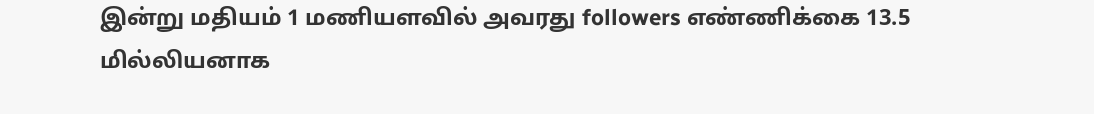இன்று மதியம் 1 மணியளவில் அவரது followers எண்ணிக்கை 13.5 மில்லியனாக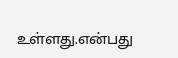உள்ளது.என்பது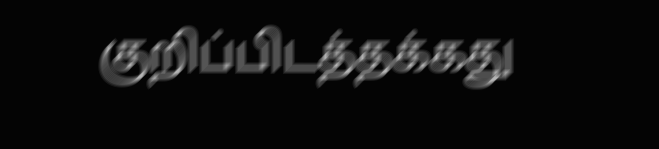குறிப்பிடத்தக்கது